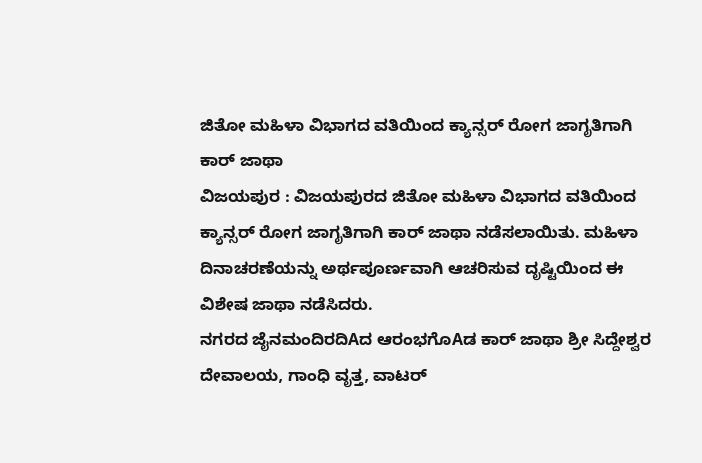ಜಿತೋ ಮಹಿಳಾ ವಿಭಾಗದ ವತಿಯಿಂದ ಕ್ಯಾನ್ಸರ್ ರೋಗ ಜಾಗೃತಿಗಾಗಿ ಕಾರ್ ಜಾಥಾ
ವಿಜಯಪುರ : ವಿಜಯಪುರದ ಜಿತೋ ಮಹಿಳಾ ವಿಭಾಗದ ವತಿಯಿಂದ ಕ್ಯಾನ್ಸರ್ ರೋಗ ಜಾಗೃತಿಗಾಗಿ ಕಾರ್ ಜಾಥಾ ನಡೆಸಲಾಯಿತು. ಮಹಿಳಾ ದಿನಾಚರಣೆಯನ್ನು ಅರ್ಥಪೂರ್ಣವಾಗಿ ಆಚರಿಸುವ ದೃಷ್ಟಿಯಿಂದ ಈ ವಿಶೇಷ ಜಾಥಾ ನಡೆಸಿದರು.
ನಗರದ ಜೈನಮಂದಿರದಿAದ ಆರಂಭಗೊAಡ ಕಾರ್ ಜಾಥಾ ಶ್ರೀ ಸಿದ್ದೇಶ್ವರ ದೇವಾಲಯ, ಗಾಂಧಿ ವೃತ್ತ, ವಾಟರ್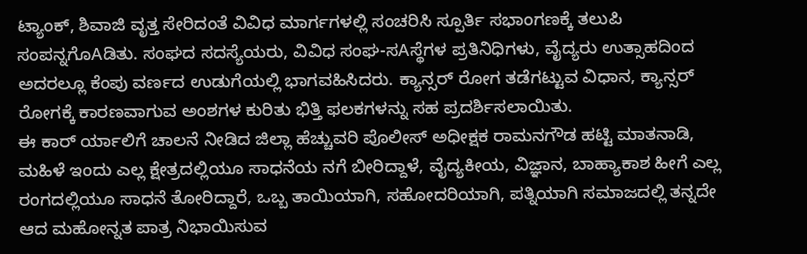ಟ್ಯಾಂಕ್, ಶಿವಾಜಿ ವೃತ್ತ ಸೇರಿದಂತೆ ವಿವಿಧ ಮಾರ್ಗಗಳಲ್ಲಿ ಸಂಚರಿಸಿ ಸ್ಪೂರ್ತಿ ಸಭಾಂಗಣಕ್ಕೆ ತಲುಪಿ ಸಂಪನ್ನಗೊAಡಿತು. ಸಂಘದ ಸದಸ್ಯೆಯರು, ವಿವಿಧ ಸಂಘ-ಸAಸ್ಥೆಗಳ ಪ್ರತಿನಿಧಿಗಳು, ವೈದ್ಯರು ಉತ್ಸಾಹದಿಂದ ಅದರಲ್ಲೂ ಕೆಂಪು ವರ್ಣದ ಉಡುಗೆಯಲ್ಲಿ ಭಾಗವಹಿಸಿದರು. ಕ್ಯಾನ್ಸರ್ ರೋಗ ತಡೆಗಟ್ಟುವ ವಿಧಾನ, ಕ್ಯಾನ್ಸರ್ ರೋಗಕ್ಕೆ ಕಾರಣವಾಗುವ ಅಂಶಗಳ ಕುರಿತು ಭಿತ್ತಿ ಫಲಕಗಳನ್ನು ಸಹ ಪ್ರದರ್ಶಿಸಲಾಯಿತು.
ಈ ಕಾರ್ ರ್ಯಾಲಿಗೆ ಚಾಲನೆ ನೀಡಿದ ಜಿಲ್ಲಾ ಹೆಚ್ಚುವರಿ ಪೊಲೀಸ್ ಅಧೀಕ್ಷಕ ರಾಮನಗೌಡ ಹಟ್ಟಿ ಮಾತನಾಡಿ, ಮಹಿಳೆ ಇಂದು ಎಲ್ಲ ಕ್ಷೇತ್ರದಲ್ಲಿಯೂ ಸಾಧನೆಯ ನಗೆ ಬೀರಿದ್ದಾಳೆ, ವೈದ್ಯಕೀಯ, ವಿಜ್ಞಾನ, ಬಾಹ್ಯಾಕಾಶ ಹೀಗೆ ಎಲ್ಲ ರಂಗದಲ್ಲಿಯೂ ಸಾಧನೆ ತೋರಿದ್ದಾರೆ, ಒಬ್ಬ ತಾಯಿಯಾಗಿ, ಸಹೋದರಿಯಾಗಿ, ಪತ್ನಿಯಾಗಿ ಸಮಾಜದಲ್ಲಿ ತನ್ನದೇ ಆದ ಮಹೋನ್ನತ ಪಾತ್ರ ನಿಭಾಯಿಸುವ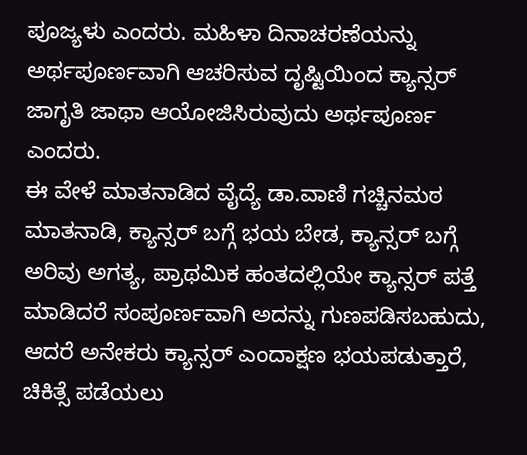ಪೂಜ್ಯಳು ಎಂದರು. ಮಹಿಳಾ ದಿನಾಚರಣೆಯನ್ನು ಅರ್ಥಪೂರ್ಣವಾಗಿ ಆಚರಿಸುವ ದೃಷ್ಟಿಯಿಂದ ಕ್ಯಾನ್ಸರ್ ಜಾಗೃತಿ ಜಾಥಾ ಆಯೋಜಿಸಿರುವುದು ಅರ್ಥಪೂರ್ಣ ಎಂದರು.
ಈ ವೇಳೆ ಮಾತನಾಡಿದ ವೈದ್ಯೆ ಡಾ.ವಾಣಿ ಗಚ್ಚಿನಮಠ ಮಾತನಾಡಿ, ಕ್ಯಾನ್ಸರ್ ಬಗ್ಗೆ ಭಯ ಬೇಡ, ಕ್ಯಾನ್ಸರ್ ಬಗ್ಗೆ ಅರಿವು ಅಗತ್ಯ, ಪ್ರಾಥಮಿಕ ಹಂತದಲ್ಲಿಯೇ ಕ್ಯಾನ್ಸರ್ ಪತ್ತೆ ಮಾಡಿದರೆ ಸಂಪೂರ್ಣವಾಗಿ ಅದನ್ನು ಗುಣಪಡಿಸಬಹುದು, ಆದರೆ ಅನೇಕರು ಕ್ಯಾನ್ಸರ್ ಎಂದಾಕ್ಷಣ ಭಯಪಡುತ್ತಾರೆ, ಚಿಕಿತ್ಸೆ ಪಡೆಯಲು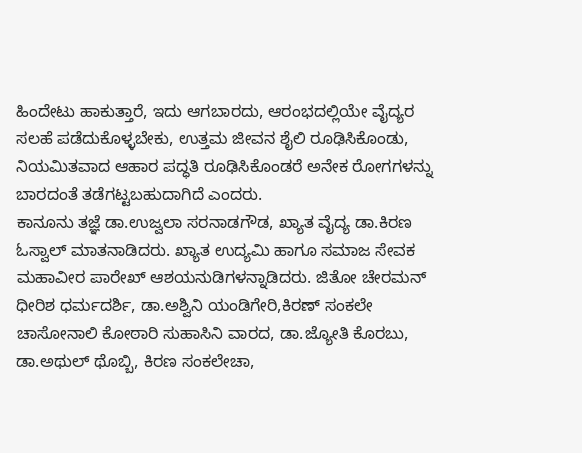ಹಿಂದೇಟು ಹಾಕುತ್ತಾರೆ, ಇದು ಆಗಬಾರದು, ಆರಂಭದಲ್ಲಿಯೇ ವೈದ್ಯರ ಸಲಹೆ ಪಡೆದುಕೊಳ್ಳಬೇಕು, ಉತ್ತಮ ಜೀವನ ಶೈಲಿ ರೂಢಿಸಿಕೊಂಡು, ನಿಯಮಿತವಾದ ಆಹಾರ ಪದ್ಧತಿ ರೂಢಿಸಿಕೊಂಡರೆ ಅನೇಕ ರೋಗಗಳನ್ನು ಬಾರದಂತೆ ತಡೆಗಟ್ಟಬಹುದಾಗಿದೆ ಎಂದರು.
ಕಾನೂನು ತಜ್ಞೆ ಡಾ.ಉಜ್ವಲಾ ಸರನಾಡಗೌಡ, ಖ್ಯಾತ ವೈದ್ಯ ಡಾ.ಕಿರಣ ಓಸ್ವಾಲ್ ಮಾತನಾಡಿದರು. ಖ್ಯಾತ ಉದ್ಯಮಿ ಹಾಗೂ ಸಮಾಜ ಸೇವಕ ಮಹಾವೀರ ಪಾರೇಖ್ ಆಶಯನುಡಿಗಳನ್ನಾಡಿದರು. ಜಿತೋ ಚೇರಮನ್ ಧೀರಿಶ ಧರ್ಮದರ್ಶಿ, ಡಾ.ಅಶ್ವಿನಿ ಯಂಡಿಗೇರಿ,ಕಿರಣ್ ಸಂಕಲೇ ಚಾಸೋನಾಲಿ ಕೋಠಾರಿ ಸುಹಾಸಿನಿ ವಾರದ, ಡಾ.ಜ್ಯೋತಿ ಕೊರಬು, ಡಾ.ಅಥುಲ್ ಥೊಬ್ಬಿ, ಕಿರಣ ಸಂಕಲೇಚಾ,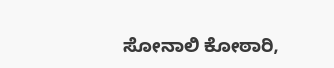ಸೋನಾಲಿ ಕೋಠಾರಿ,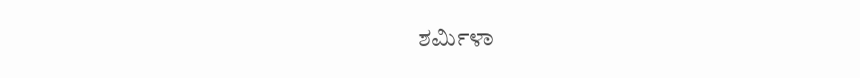ಶರ್ಮಿಳಾ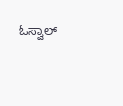ಓಸ್ವಾಲ್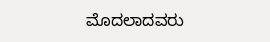ಮೊದಲಾದವರು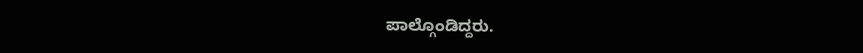ಪಾಲ್ಗೊಂಡಿದ್ದರು.